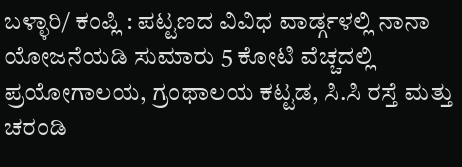ಬಳ್ಳಾರಿ/ ಕಂಪ್ಲಿ : ಪಟ್ಟಣದ ವಿವಿಧ ವಾರ್ಡ್ಗಳಲ್ಲಿ ನಾನಾ ಯೋಜನೆಯಡಿ ಸುಮಾರು 5 ಕೋಟಿ ವೆಚ್ಚದಲ್ಲಿ ಪ್ರಯೋಗಾಲಯ, ಗ್ರಂಥಾಲಯ ಕಟ್ಟಡ, ಸಿ.ಸಿ ರಸ್ತೆ ಮತ್ತು ಚರಂಡಿ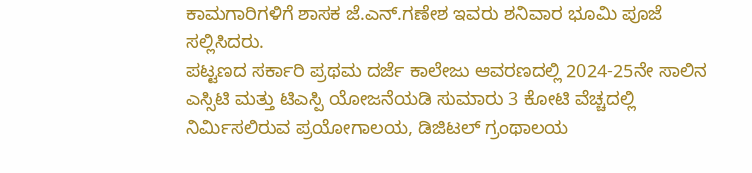ಕಾಮಗಾರಿಗಳಿಗೆ ಶಾಸಕ ಜೆ.ಎನ್.ಗಣೇಶ ಇವರು ಶನಿವಾರ ಭೂಮಿ ಪೂಜೆ ಸಲ್ಲಿಸಿದರು.
ಪಟ್ಟಣದ ಸರ್ಕಾರಿ ಪ್ರಥಮ ದರ್ಜೆ ಕಾಲೇಜು ಆವರಣದಲ್ಲಿ 2024-25ನೇ ಸಾಲಿನ ಎಸ್ಸಿಟಿ ಮತ್ತು ಟಿಎಸ್ಪಿ ಯೋಜನೆಯಡಿ ಸುಮಾರು 3 ಕೋಟಿ ವೆಚ್ಚದಲ್ಲಿ ನಿರ್ಮಿಸಲಿರುವ ಪ್ರಯೋಗಾಲಯ, ಡಿಜಿಟಲ್ ಗ್ರಂಥಾಲಯ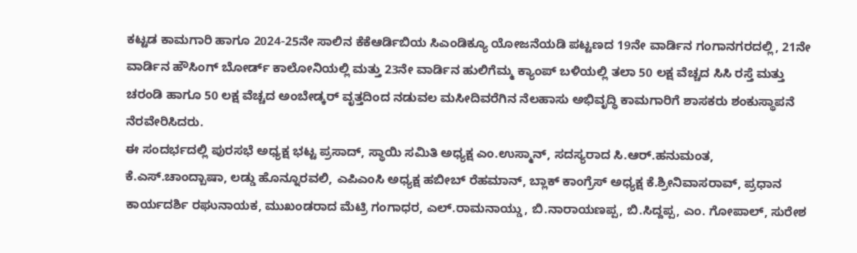ಕಟ್ಟಡ ಕಾಮಗಾರಿ ಹಾಗೂ 2024-25ನೇ ಸಾಲಿನ ಕೆಕೆಆರ್ಡಿಬಿಯ ಸಿಎಂಡಿಕ್ಯೂ ಯೋಜನೆಯಡಿ ಪಟ್ಟಣದ 19ನೇ ವಾರ್ಡಿನ ಗಂಗಾನಗರದಲ್ಲಿ, 21ನೇ ವಾರ್ಡಿನ ಹೌಸಿಂಗ್ ಬೋರ್ಡ್ ಕಾಲೋನಿಯಲ್ಲಿ ಮತ್ತು 23ನೇ ವಾರ್ಡಿನ ಹುಲಿಗೆಮ್ಮ ಕ್ಯಾಂಪ್ ಬಳಿಯಲ್ಲಿ ತಲಾ 50 ಲಕ್ಷ ವೆಚ್ಚದ ಸಿಸಿ ರಸ್ತೆ ಮತ್ತು ಚರಂಡಿ ಹಾಗೂ 50 ಲಕ್ಷ ವೆಚ್ಚದ ಅಂಬೇಡ್ಕರ್ ವೃತ್ತದಿಂದ ನಡುವಲ ಮಸೀದಿವರೆಗಿನ ನೆಲಹಾಸು ಅಭಿವೃದ್ಧಿ ಕಾಮಗಾರಿಗೆ ಶಾಸಕರು ಶಂಕುಸ್ಥಾಪನೆ ನೆರವೇರಿಸಿದರು.
ಈ ಸಂದರ್ಭದಲ್ಲಿ ಪುರಸಭೆ ಅಧ್ಯಕ್ಷ ಭಟ್ಟ ಪ್ರಸಾದ್, ಸ್ಥಾಯಿ ಸಮಿತಿ ಅಧ್ಯಕ್ಷ ಎಂ.ಉಸ್ಮಾನ್, ಸದಸ್ಯರಾದ ಸಿ.ಆರ್.ಹನುಮಂತ, ಕೆ.ಎಸ್.ಚಾಂದ್ಬಾಷಾ, ಲಡ್ಡು ಹೊನ್ನೂರವಲಿ, ಎಪಿಎಂಸಿ ಅಧ್ಯಕ್ಷ ಹಬೀಬ್ ರೆಹಮಾನ್, ಬ್ಲಾಕ್ ಕಾಂಗ್ರೆಸ್ ಅಧ್ಯಕ್ಷ ಕೆ.ಶ್ರೀನಿವಾಸರಾವ್, ಪ್ರಧಾನ ಕಾರ್ಯದರ್ಶಿ ರಘುನಾಯಕ, ಮುಖಂಡರಾದ ಮೆಟ್ರಿ ಗಂಗಾಧರ, ಎಲ್.ರಾಮನಾಯ್ಡು, ಬಿ.ನಾರಾಯಣಪ್ಪ, ಬಿ.ಸಿದ್ದಪ್ಪ, ಎಂ. ಗೋಪಾಲ್, ಸುರೇಶ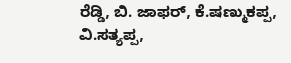ರೆಡ್ಡಿ, ಬಿ. ಜಾಫರ್, ಕೆ.ಷಣ್ಮುಕಪ್ಪ, ವಿ.ಸತ್ಯಪ್ಪ,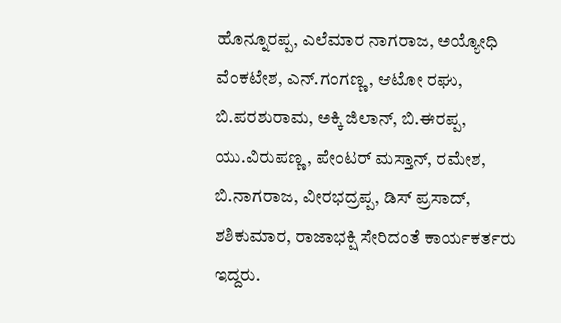ಹೊನ್ನೂರಪ್ಪ, ಎಲೆಮಾರ ನಾಗರಾಜ, ಅಯ್ಯೋಧಿ ವೆಂಕಟೇಶ, ಎನ್.ಗಂಗಣ್ಣ, ಆಟೋ ರಘು, ಬಿ.ಪರಶುರಾಮ, ಅಕ್ಕಿ ಜಿಲಾನ್, ಬಿ.ಈರಪ್ಪ, ಯು.ವಿರುಪಣ್ಣ, ಪೇಂಟರ್ ಮಸ್ತಾನ್, ರಮೇಶ, ಬಿ.ನಾಗರಾಜ, ವೀರಭದ್ರಪ್ಪ, ಡಿಸ್ ಪ್ರಸಾದ್, ಶಶಿಕುಮಾರ, ರಾಜಾಭಕ್ಷಿ ಸೇರಿದಂತೆ ಕಾರ್ಯಕರ್ತರು ಇದ್ದರು.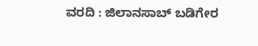ವರದಿ : ಜಿಲಾನಸಾಬ್ ಬಡಿಗೇರ